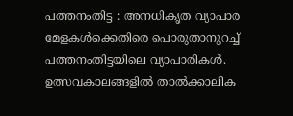പത്തനംതിട്ട : അനധികൃത വ്യാപാര മേളകൾക്കെതിരെ പൊരുതാനുറച്ച് പത്തനംതിട്ടയിലെ വ്യാപാരികൾ. ഉത്സവകാലങ്ങളിൽ താൽക്കാലിക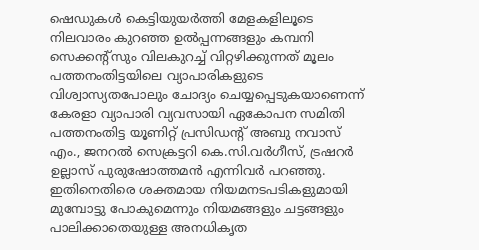ഷെഡുകൾ കെട്ടിയുയർത്തി മേളകളിലൂടെ നിലവാരം കുറഞ്ഞ ഉൽപ്പന്നങ്ങളും കമ്പനി സെക്കന്റ്സും വിലകുറച്ച് വിറ്റഴിക്കുന്നത് മൂലം പത്തനംതിട്ടയിലെ വ്യാപാരികളുടെ വിശ്വാസ്യതപോലും ചോദ്യം ചെയ്യപ്പെടുകയാണെന്ന് കേരളാ വ്യാപാരി വ്യവസായി ഏകോപന സമിതി പത്തനംതിട്ട യൂണിറ്റ് പ്രസിഡന്റ് അബു നവാസ് എം., ജനറൽ സെക്രട്ടറി കെ.സി.വർഗീസ്, ട്രഷറർ ഉല്ലാസ് പുരുഷോത്തമൻ എന്നിവർ പറഞ്ഞു. ഇതിനെതിരെ ശക്തമായ നിയമനടപടികളുമായി മുമ്പോട്ടു പോകുമെന്നും നിയമങ്ങളും ചട്ടങ്ങളും പാലിക്കാതെയുള്ള അനധികൃത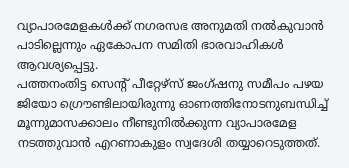വ്യാപാരമേളകൾക്ക് നഗരസഭ അനുമതി നൽകുവാൻ പാടില്ലെന്നും ഏകോപന സമിതി ഭാരവാഹികൾ ആവശ്യപ്പെട്ടു.
പത്തനംതിട്ട സെന്റ് പീറ്റേഴ്സ് ജംഗ്ഷനു സമീപം പഴയ ജിയോ ഗ്രൌണ്ടിലായിരുന്നു ഓണത്തിനോടനുബന്ധിച്ച് മൂന്നുമാസക്കാലം നീണ്ടുനിൽക്കുന്ന വ്യാപാരമേള നടത്തുവാൻ എറണാകുളം സ്വദേശി തയ്യാറെടുത്തത്.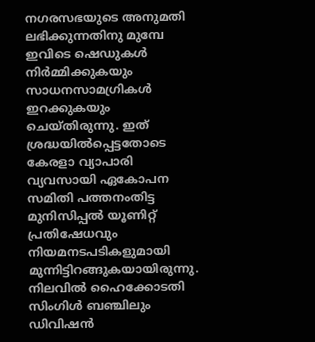നഗരസഭയുടെ അനുമതി ലഭിക്കുന്നതിനു മുമ്പേ ഇവിടെ ഷെഡുകൾ നിർമ്മിക്കുകയും സാധനസാമഗ്രികൾ ഇറക്കുകയും ചെയ്തിരുന്നു. ഇത് ശ്രദ്ധയിൽപ്പെട്ടതോടെ കേരളാ വ്യാപാരി വ്യവസായി ഏകോപന സമിതി പത്തനംതിട്ട മുനിസിപ്പൽ യൂണിറ്റ് പ്രതിഷേധവും നിയമനടപടികളുമായി മുന്നിട്ടിറങ്ങുകയായിരുന്നു. നിലവിൽ ഹൈക്കോടതി സിംഗിൾ ബഞ്ചിലും ഡിവിഷൻ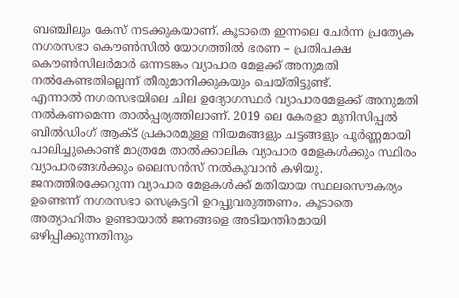ബഞ്ചിലും കേസ് നടക്കുകയാണ്. കൂടാതെ ഇന്നലെ ചേർന്ന പ്രത്യേക നഗരസഭാ കൌൺസിൽ യോഗത്തിൽ ഭരണ – പ്രതിപക്ഷ കൌൺസിലർമാർ ഒന്നടങ്കം വ്യാപാര മേളക്ക് അനുമതി നൽകേണ്ടതില്ലെന്ന് തീരുമാനിക്കുകയും ചെയ്തിട്ടുണ്ട്.
എന്നാൽ നഗരസഭയിലെ ചില ഉദ്യോഗസ്ഥർ വ്യാപാരമേളക്ക് അനുമതി നൽകണമെന്ന താൽപ്പര്യത്തിലാണ്. 2019 ലെ കേരളാ മുനിസിപ്പൽ ബിൽഡിംഗ് ആക്ട് പ്രകാരമുള്ള നിയമങ്ങളും ചട്ടങ്ങളും പൂർണ്ണമായി പാലിച്ചുകൊണ്ട് മാത്രമേ താൽക്കാലിക വ്യാപാര മേളകൾക്കും സ്ഥിരം വ്യാപാരങ്ങൾക്കും ലൈസൻസ് നൽകുവാൻ കഴിയു. ജനത്തിരക്കേറുന്ന വ്യാപാര മേളകൾക്ക് മതിയായ സ്ഥലസൌകര്യം ഉണ്ടെന്ന് നഗരസഭാ സെക്രട്ടറി ഉറപ്പുവരുത്തണം. കൂടാതെ അത്യാഹിതം ഉണ്ടായാൽ ജനങ്ങളെ അടിയന്തിരമായി ഒഴിപ്പിക്കുന്നതിനും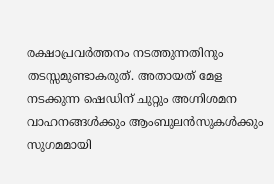രക്ഷാപ്രവർത്തനം നടത്തുന്നതിനും തടസ്സമുണ്ടാകരുത്. അതായത് മേള നടക്കുന്ന ഷെഡിന് ചുറ്റും അഗ്നിശമന വാഹനങ്ങൾക്കും ആംബുലൻസുകൾക്കും സുഗമമായി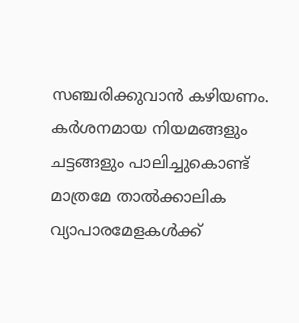സഞ്ചരിക്കുവാൻ കഴിയണം. കർശനമായ നിയമങ്ങളും ചട്ടങ്ങളും പാലിച്ചുകൊണ്ട് മാത്രമേ താൽക്കാലിക വ്യാപാരമേളകൾക്ക്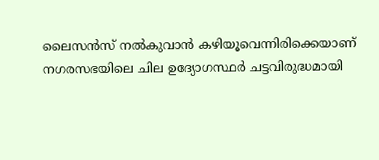ലൈസൻസ് നൽകുവാൻ കഴിയൂവെന്നിരിക്കെയാണ് നഗരസഭയിലെ ചില ഉദ്യോഗസ്ഥർ ചട്ടവിരുദ്ധമായി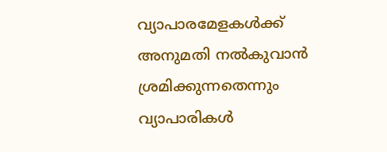വ്യാപാരമേളകൾക്ക് അനുമതി നൽകുവാൻ ശ്രമിക്കുന്നതെന്നും വ്യാപാരികൾ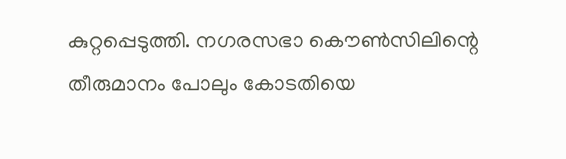കുറ്റപ്പെടുത്തി. നഗരസഭാ കൌൺസിലിന്റെ തീരുമാനം പോലും കോടതിയെ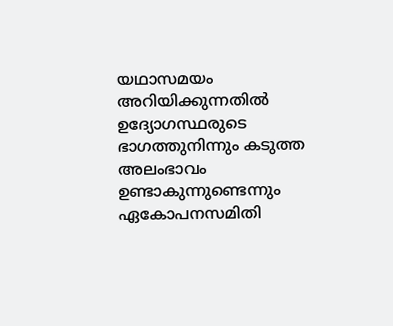യഥാസമയം അറിയിക്കുന്നതിൽ ഉദ്യോഗസ്ഥരുടെ ഭാഗത്തുനിന്നും കടുത്ത അലംഭാവം ഉണ്ടാകുന്നുണ്ടെന്നും ഏകോപനസമിതി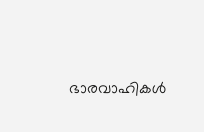ഭാരവാഹികൾ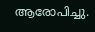ആരോപിച്ചു.